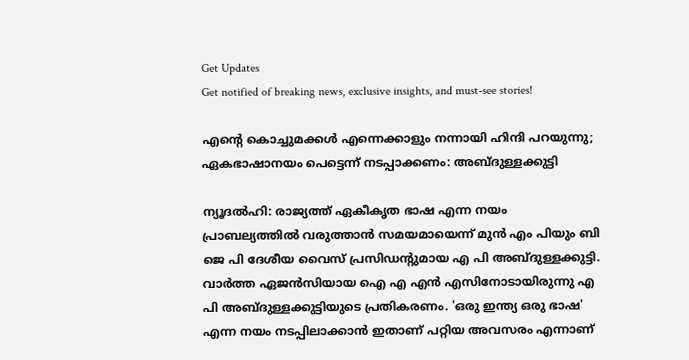Get Updates
Get notified of breaking news, exclusive insights, and must-see stories!

എന്റെ കൊച്ചുമക്കള്‍ എന്നെക്കാളും നന്നായി ഹിന്ദി പറയുന്നു; ഏകഭാഷാനയം പെട്ടെന്ന് നടപ്പാക്കണം: അബ്ദുള്ളക്കുട്ടി

ന്യൂദല്‍ഹി: രാജ്യത്ത് ഏകീകൃത ഭാഷ എന്ന നയം പ്രാബല്യത്തില്‍ വരുത്താന്‍ സമയമായെന്ന് മുന്‍ എം പിയും ബി ജെ പി ദേശീയ വൈസ് പ്രസിഡന്റുമായ എ പി അബ്ദുള്ളക്കുട്ടി. വാര്‍ത്ത ഏജന്‍സിയായ ഐ എ എന്‍ എസിനോടായിരുന്നു എ പി അബ്ദുള്ളക്കുട്ടിയുടെ പ്രതികരണം. 'ഒരു ഇന്ത്യ ഒരു ഭാഷ' എന്ന നയം നടപ്പിലാക്കാന്‍ ഇതാണ് പറ്റിയ അവസരം എന്നാണ്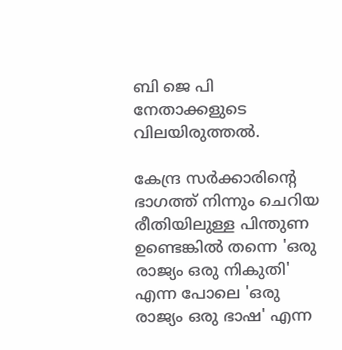ബി ജെ പി നേതാക്കളുടെ വിലയിരുത്തല്‍.

കേന്ദ്ര സര്‍ക്കാരിന്റെ ഭാഗത്ത് നിന്നും ചെറിയ രീതിയിലുള്ള പിന്തുണ ഉണ്ടെങ്കില്‍ തന്നെ 'ഒരു രാജ്യം ഒരു നികുതി' എന്ന പോലെ 'ഒരു രാജ്യം ഒരു ഭാഷ' എന്ന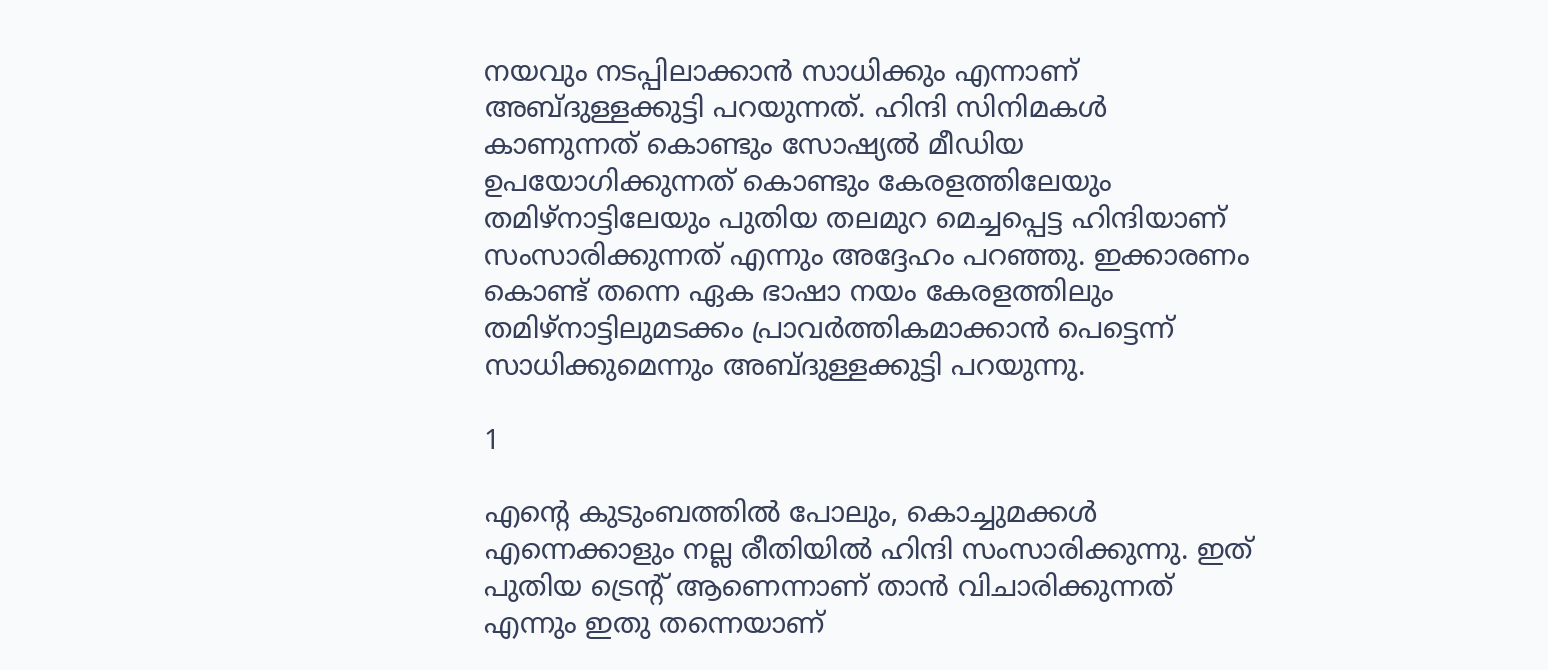നയവും നടപ്പിലാക്കാന്‍ സാധിക്കും എന്നാണ് അബ്ദുള്ളക്കുട്ടി പറയുന്നത്. ഹിന്ദി സിനിമകള്‍ കാണുന്നത് കൊണ്ടും സോഷ്യല്‍ മീഡിയ ഉപയോഗിക്കുന്നത് കൊണ്ടും കേരളത്തിലേയും തമിഴ്നാട്ടിലേയും പുതിയ തലമുറ മെച്ചപ്പെട്ട ഹിന്ദിയാണ് സംസാരിക്കുന്നത് എന്നും അദ്ദേഹം പറഞ്ഞു. ഇക്കാരണം കൊണ്ട് തന്നെ ഏക ഭാഷാ നയം കേരളത്തിലും തമിഴ്നാട്ടിലുമടക്കം പ്രാവര്‍ത്തികമാക്കാന്‍ പെട്ടെന്ന് സാധിക്കുമെന്നും അബ്ദുള്ളക്കുട്ടി പറയുന്നു.

1

എന്റെ കുടുംബത്തില്‍ പോലും, കൊച്ചുമക്കള്‍ എന്നെക്കാളും നല്ല രീതിയില്‍ ഹിന്ദി സംസാരിക്കുന്നു. ഇത് പുതിയ ട്രെന്റ് ആണെന്നാണ് താന്‍ വിചാരിക്കുന്നത് എന്നും ഇതു തന്നെയാണ്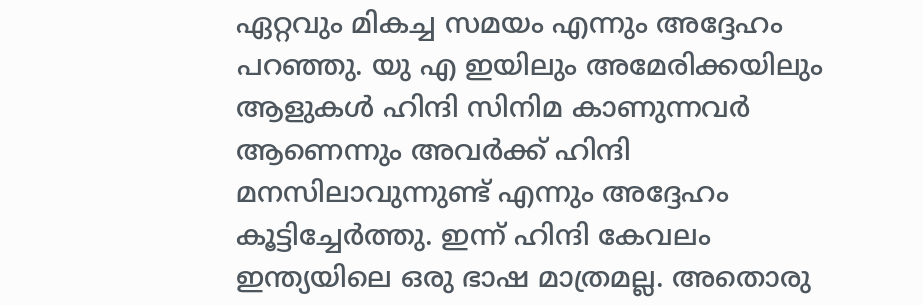ഏറ്റവും മികച്ച സമയം എന്നും അദ്ദേഹം പറഞ്ഞു. യു എ ഇയിലും അമേരിക്കയിലും ആളുകള്‍ ഹിന്ദി സിനിമ കാണുന്നവര്‍ ആണെന്നും അവര്‍ക്ക് ഹിന്ദി മനസിലാവുന്നുണ്ട് എന്നും അദ്ദേഹം കൂട്ടിച്ചേര്‍ത്തു. ഇന്ന് ഹിന്ദി കേവലം ഇന്ത്യയിലെ ഒരു ഭാഷ മാത്രമല്ല. അതൊരു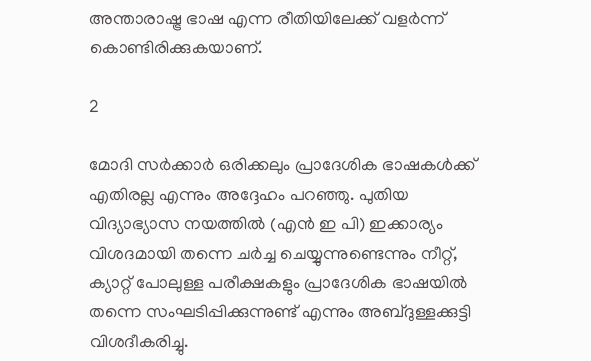അന്താരാഷ്ട്ര ഭാഷ എന്ന രീതിയിലേക്ക് വളര്‍ന്ന് കൊണ്ടിരിക്കുകയാണ്.

2

മോദി സര്‍ക്കാര്‍ ഒരിക്കലും പ്രാദേശിക ഭാഷകള്‍ക്ക് എതിരല്ല എന്നും അദ്ദേഹം പറഞ്ഞു. പുതിയ വിദ്യാഭ്യാസ നയത്തില്‍ (എന്‍ ഇ പി) ഇക്കാര്യം വിശദമായി തന്നെ ചര്‍ച്ച ചെയ്യുന്നുണ്ടെന്നും നീറ്റ്, ക്യാറ്റ് പോലുള്ള പരീക്ഷകളും പ്രാദേശിക ഭാഷയില്‍ തന്നെ സംഘടിപ്പിക്കുന്നുണ്ട് എന്നും അബ്ദുള്ളക്കുട്ടി വിശദീകരിച്ചു.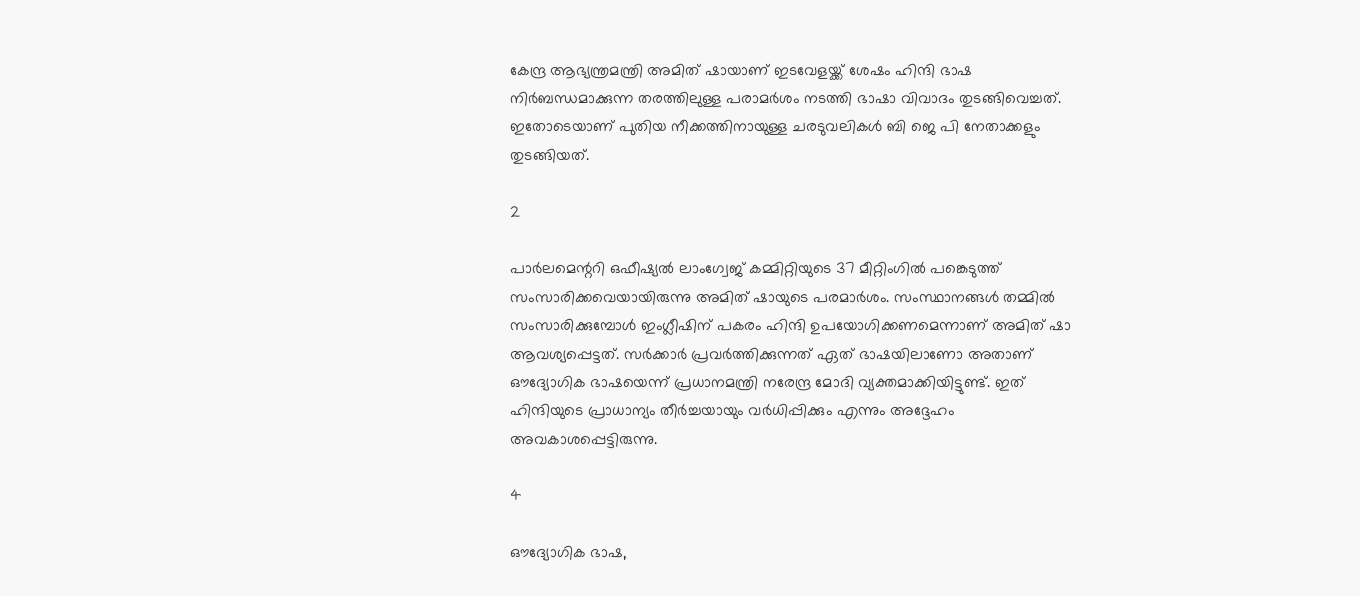കേന്ദ്ര ആഭ്യന്ത്രമന്ത്രി അമിത് ഷായാണ് ഇടവേളയ്ക്ക് ശേഷം ഹിന്ദി ഭാഷ നിര്‍ബന്ധമാക്കുന്ന തരത്തിലുള്ള പരാമര്‍ശം നടത്തി ഭാഷാ വിവാദം തുടങ്ങിവെച്ചത്. ഇതോടെയാണ് പുതിയ നീക്കത്തിനായുള്ള ചരടുവലികള്‍ ബി ജെ പി നേതാക്കളും തുടങ്ങിയത്.

2

പാര്‍ലമെന്ററി ഒഫീഷ്യല്‍ ലാംഗ്വേജ് കമ്മിറ്റിയുടെ 37 മീറ്റിംഗില്‍ പങ്കെടുത്ത് സംസാരിക്കവെയായിരുന്നു അമിത് ഷായുടെ പരമാര്‍ശം. സംസ്ഥാനങ്ങള്‍ തമ്മില്‍ സംസാരിക്കുമ്പോള്‍ ഇംഗ്ലീഷിന് പകരം ഹിന്ദി ഉപയോഗിക്കണമെന്നാണ് അമിത് ഷാ ആവശ്യപ്പെട്ടത്. സര്‍ക്കാര്‍ പ്രവര്‍ത്തിക്കുന്നത് ഏത് ഭാഷയിലാണോ അതാണ് ഔദ്യോഗിക ഭാഷയെന്ന് പ്രധാനമന്ത്രി നരേന്ദ്ര മോദി വ്യക്തമാക്കിയിട്ടുണ്ട്. ഇത് ഹിന്ദിയുടെ പ്രാധാന്യം തീര്‍ച്ചയായും വര്‍ധിപ്പിക്കും എന്നും അദ്ദേഹം അവകാശപ്പെട്ടിരുന്നു.

4

ഔദ്യോഗിക ഭാഷ,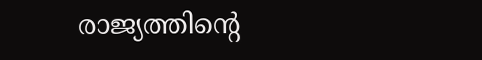രാജ്യത്തിന്റെ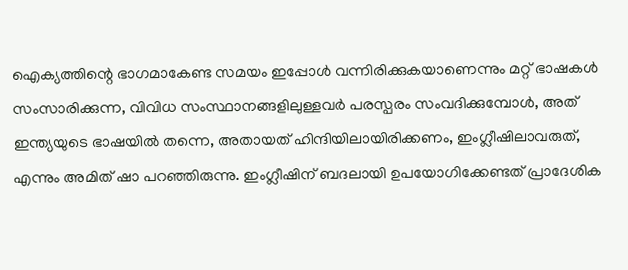ഐക്യത്തിന്റെ ഭാഗമാകേണ്ട സമയം ഇപ്പോള്‍ വന്നിരിക്കുകയാണെന്നും മറ്റ് ഭാഷകള്‍ സംസാരിക്കുന്ന, വിവിധ സംസ്ഥാനങ്ങളിലുള്ളവര്‍ പരസ്പരം സംവദിക്കുമ്പോള്‍, അത് ഇന്ത്യയുടെ ഭാഷയില്‍ തന്നെ, അതായത് ഹിന്ദിയിലായിരിക്കണം, ഇംഗ്ലീഷിലാവരുത്, എന്നും അമിത് ഷാ പറഞ്ഞിരുന്നു. ഇംഗ്ലീഷിന് ബദലായി ഉപയോഗിക്കേണ്ടത് പ്രാദേശിക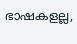ഭാഷകളല്ല,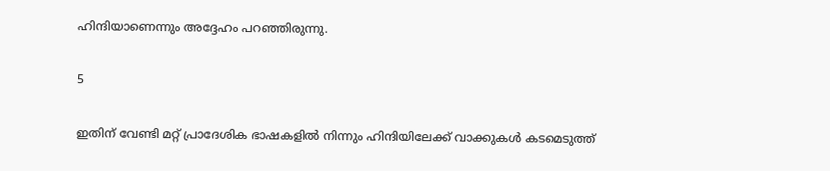ഹിന്ദിയാണെന്നും അദ്ദേഹം പറഞ്ഞിരുന്നു.

5

ഇതിന് വേണ്ടി മറ്റ് പ്രാദേശിക ഭാഷകളില്‍ നിന്നും ഹിന്ദിയിലേക്ക് വാക്കുകള്‍ കടമെടുത്ത്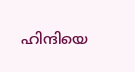ഹിന്ദിയെ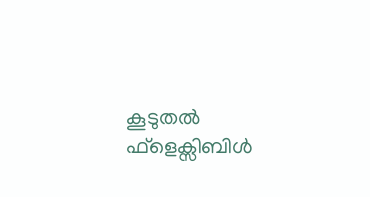കൂടുതല്‍ ഫ്ളെക്സിബിള്‍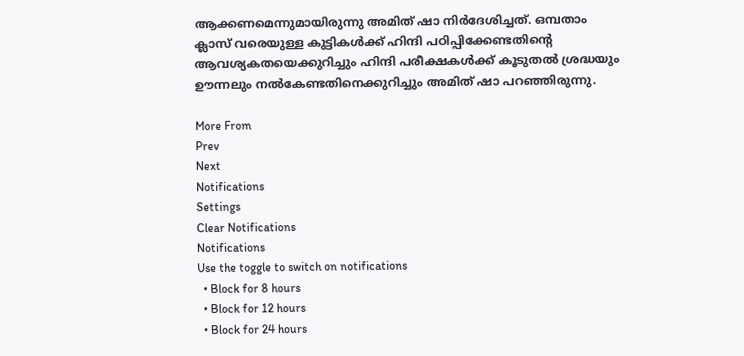ആക്കണമെന്നുമായിരുന്നു അമിത് ഷാ നിര്‍ദേശിച്ചത്. ഒമ്പതാം ക്ലാസ് വരെയുള്ള കുട്ടികള്‍ക്ക് ഹിന്ദി പഠിപ്പിക്കേണ്ടതിന്റെ ആവശ്യകതയെക്കുറിച്ചും ഹിന്ദി പരീക്ഷകള്‍ക്ക് കൂടുതല്‍ ശ്രദ്ധയും ഊന്നലും നല്‍കേണ്ടതിനെക്കുറിച്ചും അമിത് ഷാ പറഞ്ഞിരുന്നു.

More From
Prev
Next
Notifications
Settings
Clear Notifications
Notifications
Use the toggle to switch on notifications
  • Block for 8 hours
  • Block for 12 hours
  • Block for 24 hours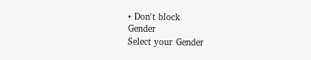• Don't block
Gender
Select your Gender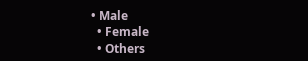• Male
  • Female
  • Others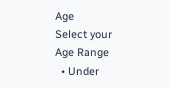Age
Select your Age Range
  • Under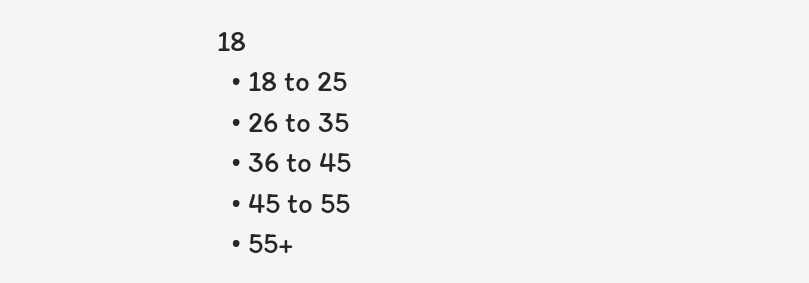18
  • 18 to 25
  • 26 to 35
  • 36 to 45
  • 45 to 55
  • 55+